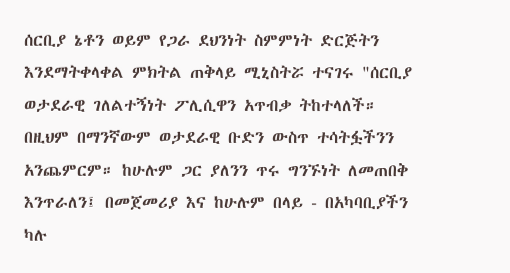ሰርቢያ ኔቶን ወይም የጋራ ደህንነት ስምምነት ድርጅትን እንደማትቀላቀል ምክትል ጠቅላይ ሚኒስትሯ ተናገሩ "ሰርቢያ ወታደራዊ ገለልተኝነት ፖሊሲዋን አጥብቃ ትከተላለች። በዚህም በማንኛውም ወታደራዊ ቡድን ውስጥ ተሳትፏችንን አንጨምርም። ከሁሉም ጋር ያለንን ጥሩ ግንኙነት ለመጠበቅ እንጥራለን፤ በመጀመሪያ እና ከሁሉም በላይ - በአካባቢያችን ካሉ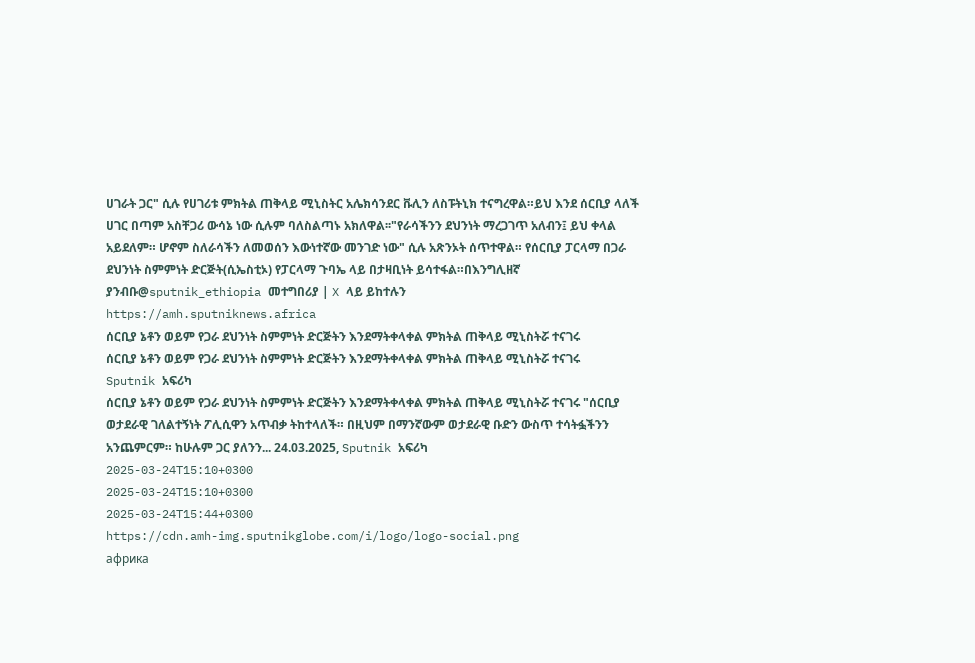ሀገራት ጋር" ሲሉ የሀገሪቱ ምክትል ጠቅላይ ሚኒስትር አሌክሳንደር ቩሊን ለስፑትኒክ ተናግረዋል።ይህ እንደ ሰርቢያ ላለች ሀገር በጣም አስቸጋሪ ውሳኔ ነው ሲሉም ባለስልጣኑ አክለዋል፡፡"የራሳችንን ደህንነት ማረጋገጥ አለብን፤ ይህ ቀላል አይደለም። ሆኖም ስለራሳችን ለመወሰን እውነተኛው መንገድ ነው" ሲሉ አጽንኦት ሰጥተዋል። የሰርቢያ ፓርላማ በጋራ ደህንነት ስምምነት ድርጅት(ሲኤስቲኦ) የፓርላማ ጉባኤ ላይ በታዛቢነት ይሳተፋል።በእንግሊዘኛ ያንብቡ@sputnik_ethiopia መተግበሪያ | X ላይ ይከተሉን
https://amh.sputniknews.africa
ሰርቢያ ኔቶን ወይም የጋራ ደህንነት ስምምነት ድርጅትን እንደማትቀላቀል ምክትል ጠቅላይ ሚኒስትሯ ተናገሩ
ሰርቢያ ኔቶን ወይም የጋራ ደህንነት ስምምነት ድርጅትን እንደማትቀላቀል ምክትል ጠቅላይ ሚኒስትሯ ተናገሩ
Sputnik አፍሪካ
ሰርቢያ ኔቶን ወይም የጋራ ደህንነት ስምምነት ድርጅትን እንደማትቀላቀል ምክትል ጠቅላይ ሚኒስትሯ ተናገሩ "ሰርቢያ ወታደራዊ ገለልተኝነት ፖሊሲዋን አጥብቃ ትከተላለች። በዚህም በማንኛውም ወታደራዊ ቡድን ውስጥ ተሳትፏችንን አንጨምርም። ከሁሉም ጋር ያለንን... 24.03.2025, Sputnik አፍሪካ
2025-03-24T15:10+0300
2025-03-24T15:10+0300
2025-03-24T15:44+0300
https://cdn.amh-img.sputnikglobe.com/i/logo/logo-social.png
африка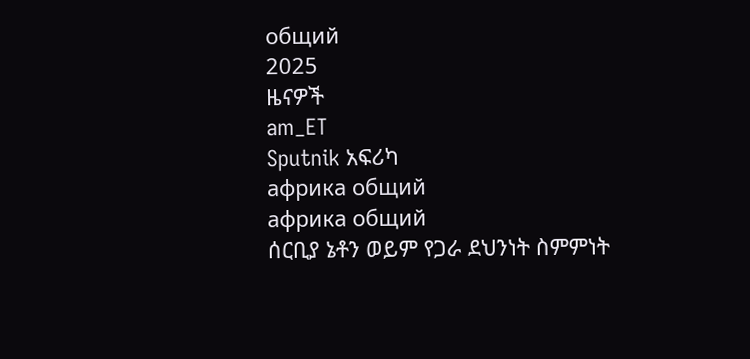общий
2025
ዜናዎች
am_ET
Sputnik አፍሪካ
африка общий
африка общий
ሰርቢያ ኔቶን ወይም የጋራ ደህንነት ስምምነት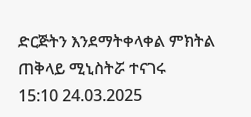ድርጅትን እንደማትቀላቀል ምክትል ጠቅላይ ሚኒስትሯ ተናገሩ
15:10 24.03.2025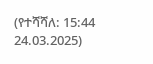(የተሻሻለ: 15:44 24.03.2025)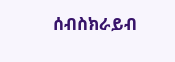ሰብስክራይብ